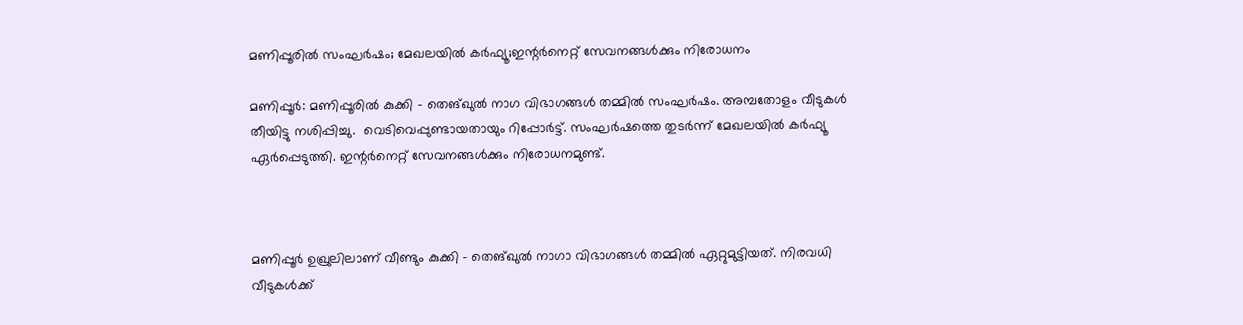മണിപ്പൂരില്‍ സംഘര്‍ഷം; മേഖലയില്‍ കര്‍ഫ്യൂ;ഇന്റര്‍നെറ്റ് സേവനങ്ങള്‍ക്കും നിരോധനം

മണിപ്പൂര്‍: മണിപ്പൂരില്‍ കുക്കി – തെങ്ഖുല്‍ നാഗ വിഭാഗങ്ങള്‍ തമ്മില്‍ സംഘര്‍ഷം. അമ്പതോളം വീടുകള്‍ തീയിട്ടു നശിപ്പിച്ചു.  വെടിവെപ്പുണ്ടായതായും റിപ്പോര്‍ട്ട്. സംഘര്‍ഷത്തെ തുടര്‍ന്ന് മേഖലയില്‍ കര്‍ഫ്യൂ ഏര്‍പ്പെടുത്തി. ഇന്റര്‍നെറ്റ് സേവനങ്ങള്‍ക്കും നിരോധനമുണ്ട്.



മണിപ്പൂര്‍ ഉഖ്രുലിലാണ് വീണ്ടും കുക്കി – തെങ്ഖുല്‍ നാഗാ വിഭാഗങ്ങള്‍ തമ്മില്‍ ഏറ്റുമുട്ടിയത്. നിരവധി വീടുകള്‍ക്ക്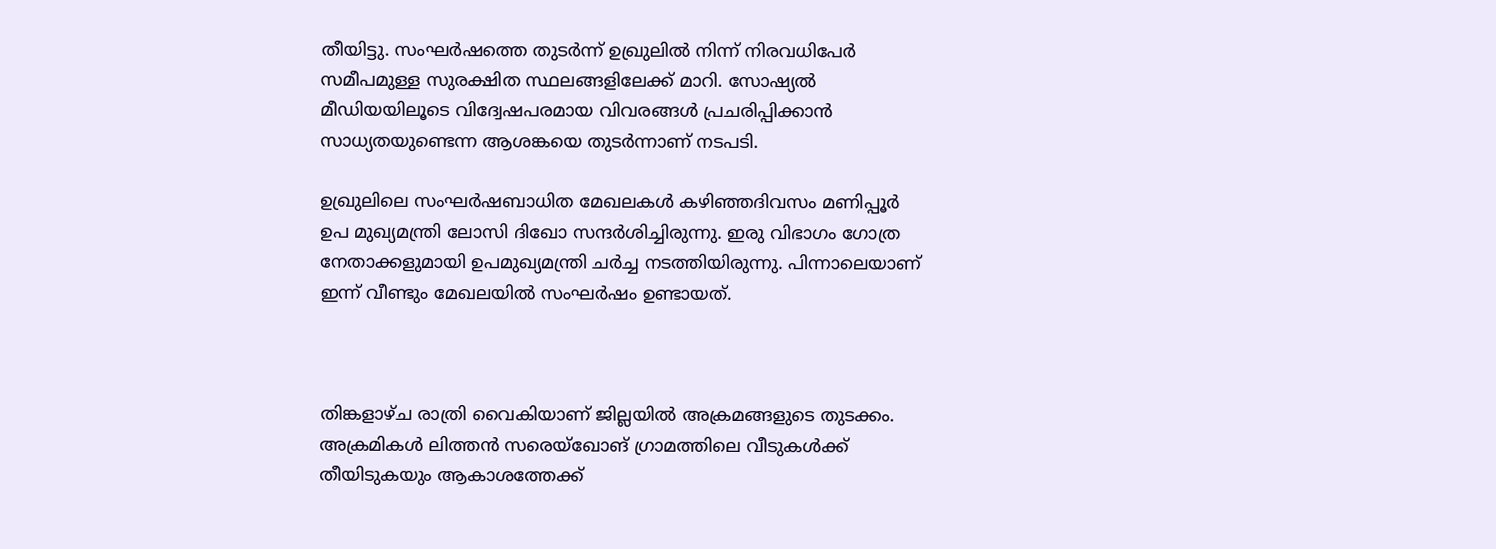തീയിട്ടു. സംഘര്‍ഷത്തെ തുടര്‍ന്ന് ഉഖ്രുലില്‍ നിന്ന് നിരവധിപേര്‍ സമീപമുള്ള സുരക്ഷിത സ്ഥലങ്ങളിലേക്ക് മാറി. സോഷ്യല്‍ മീഡിയയിലൂടെ വിദ്വേഷപരമായ വിവരങ്ങള്‍ പ്രചരിപ്പിക്കാന്‍ സാധ്യതയുണ്ടെന്ന ആശങ്കയെ തുടര്‍ന്നാണ് നടപടി.

ഉഖ്രുലിലെ സംഘര്‍ഷബാധിത മേഖലകള്‍ കഴിഞ്ഞദിവസം മണിപ്പൂര്‍ ഉപ മുഖ്യമന്ത്രി ലോസി ദിഖോ സന്ദര്‍ശിച്ചിരുന്നു. ഇരു വിഭാഗം ഗോത്ര നേതാക്കളുമായി ഉപമുഖ്യമന്ത്രി ചര്‍ച്ച നടത്തിയിരുന്നു. പിന്നാലെയാണ് ഇന്ന് വീണ്ടും മേഖലയില്‍ സംഘര്‍ഷം ഉണ്ടായത്.



തിങ്കളാഴ്ച രാത്രി വൈകിയാണ് ജില്ലയില്‍ അക്രമങ്ങളുടെ തുടക്കം. അക്രമികള്‍ ലിത്തന്‍ സരെയ്ഖോങ് ഗ്രാമത്തിലെ വീടുകള്‍ക്ക് തീയിടുകയും ആകാശത്തേക്ക്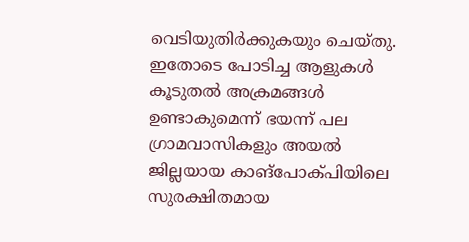വെടിയുതിര്‍ക്കുകയും ചെയ്തു. ഇതോടെ പോടിച്ച ആളുകള്‍ കൂടുതല്‍ അക്രമങ്ങള്‍ ഉണ്ടാകുമെന്ന് ഭയന്ന് പല ഗ്രാമവാസികളും അയല്‍ ജില്ലയായ കാങ്‌പോക്പിയിലെ സുരക്ഷിതമായ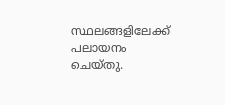സ്ഥലങ്ങളിലേക്ക് പലായനം ചെയ്തു.